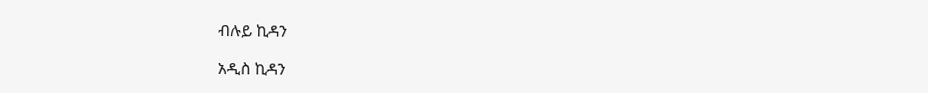ብሉይ ኪዳን

አዲስ ኪዳን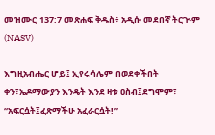መዝሙር 137:7 መጽሐፍ ቅዱስ፥ አዲሱ መደበኛ ትርጒም (NASV)

እግዚአብሔር ሆይ፤ ኢየሩሳሌም በወደቀችበት ቀን፣ኤዶማውያን እንዴት እንደ ዛቱ ዐስብ፤ደግሞም፣ “አፍርሷት፤ፈጽማችሁ አፈራርሷት!”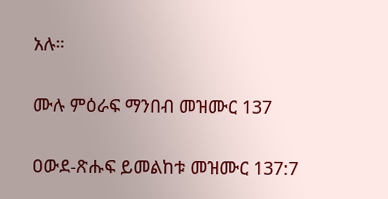አሉ።

ሙሉ ምዕራፍ ማንበብ መዝሙር 137

ዐውደ-ጽሑፍ ይመልከቱ መዝሙር 137:7